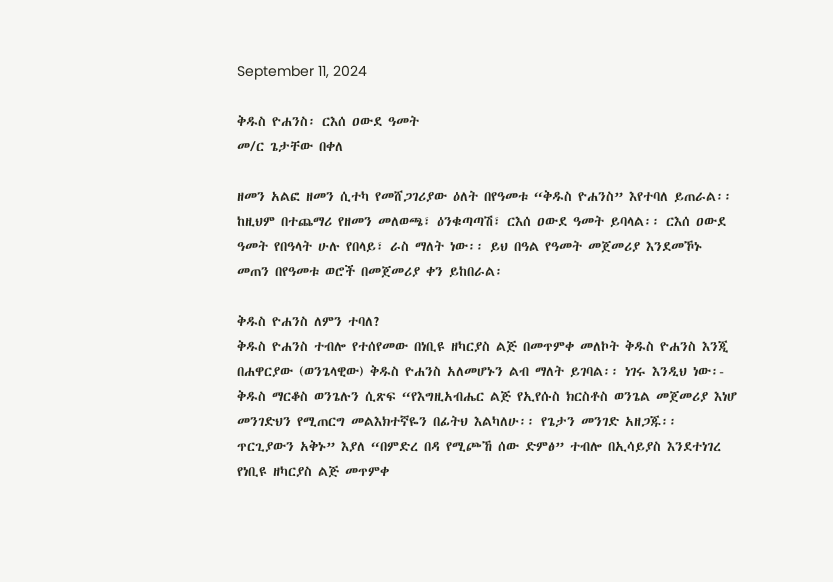September 11, 2024

ቅዱስ ዮሐንስ፡ ርእሰ ዐውደ ዓመት
መ/ር ጌታቸው በቀለ

ዘመን አልፎ ዘመን ሲተካ የመሸጋገሪያው ዕለት በየዓመቱ “ቅዱስ ዮሐንስ” እየተባለ ይጠራል፡፡ ከዚህም በተጨማሪ የዘመን መለወጫ፣ ዕንቁጣጣሽ፣ ርእሰ ዐውደ ዓመት ይባላል፡፡ ርእሰ ዐውደ ዓመት የበዓላት ሁሉ የበላይ፣ ራስ ማለት ነው፡፡ ይህ በዓል የዓመት መጀመሪያ እንደመኾኑ መጠን በየዓመቱ ወሮች በመጀመሪያ ቀን ይከበራል፡

ቅዱስ ዮሐንስ ለምን ተባለ?
ቅዱስ ዮሐንስ ተብሎ የተሰየመው በነቢዩ ዘካርያስ ልጅ በመጥምቀ መለኮት ቅዱስ ዮሐንስ እንጂ በሐዋርያው (ወንጌላዊው) ቅዱስ ዮሐንስ አለመሆኑን ልብ ማለት ይገባል፡፡ ነገሩ እንዲህ ነው፡- ቅዱስ ማርቆስ ወንጌሉን ሲጽፍ “የእግዚአብሔር ልጅ የኢየሱስ ክርስቶስ ወንጌል መጀመሪያ እነሆ መንገድህን የሚጠርግ መልእክተኛዬን በፊትህ እልካለሁ፡፡ የጌታን መንገድ አዘጋጁ፡፡ ጥርጊያውን አቅኑ” እያለ “በምድረ በዳ የሚጮኸ ሰው ድምፅ” ተብሎ በኢሳይያስ እንደተነገረ የነቢዩ ዘካርያስ ልጅ መጥምቀ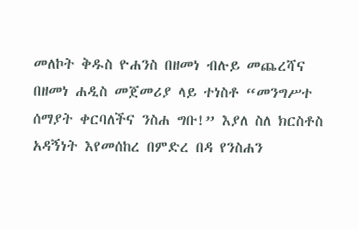መለኮት ቅዱስ ዮሐንስ በዘመነ ብሉይ መጨረሻና በዘመነ ሐዲስ መጀመሪያ ላይ ተነስቶ “መንግሥተ ሰማያት ቀርባለችና ንስሐ ግቡ!” እያለ ስለ ክርስቶስ አዳኝነት እየመሰከረ በምድረ በዳ የንስሐን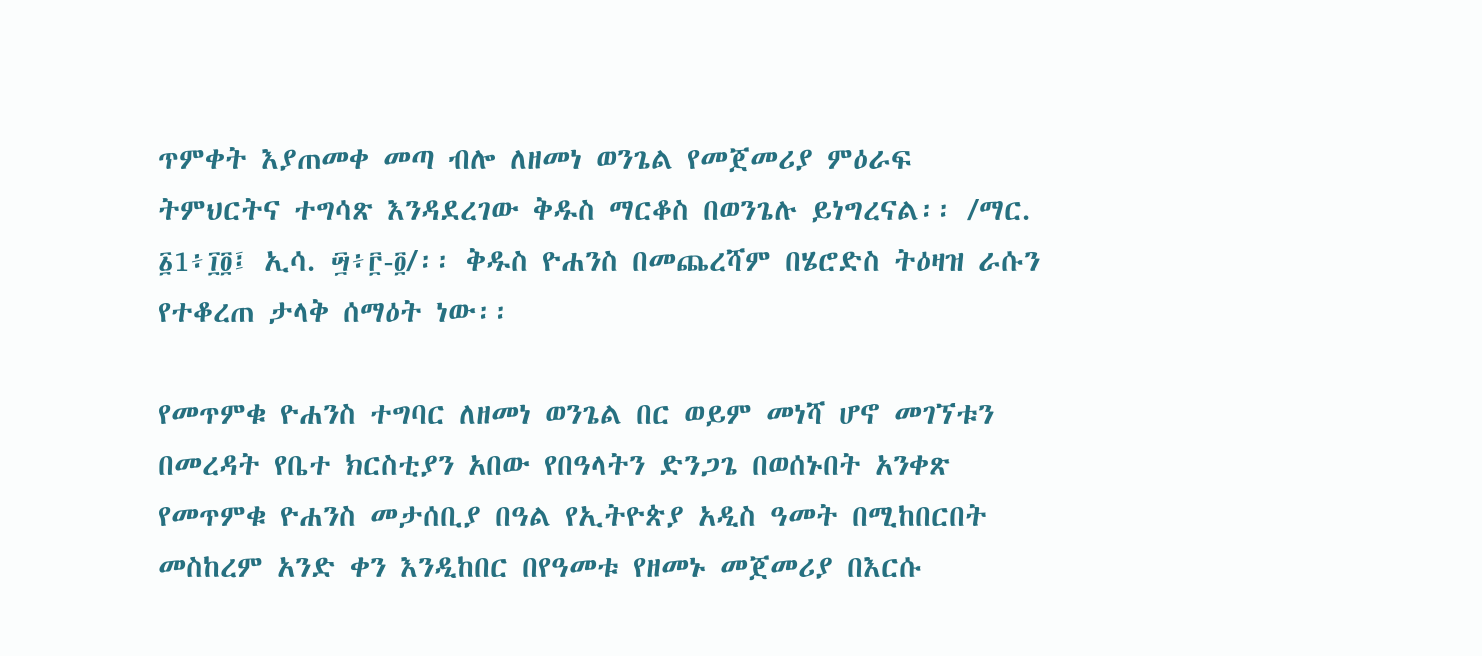ጥምቀት እያጠመቀ መጣ ብሎ ለዘመነ ወንጌል የመጀመሪያ ምዕራፍ ትምህርትና ተግሳጽ እንዳደረገው ቅዱስ ማርቆስ በወንጌሉ ይነግረናል፡፡ /ማር. ፩1፥፲፬፤ ኢሳ. ፵፥፫-፬/፡፡ ቅዱስ ዮሐንስ በመጨረሻም በሄሮድስ ትዕዛዝ ራሱን የተቆረጠ ታላቅ ሰማዕት ነው፡፡

የመጥምቁ ዮሐንስ ተግባር ለዘመነ ወንጌል በር ወይም መነሻ ሆኖ መገኘቱን በመረዳት የቤተ ክርስቲያን አበው የበዓላትን ድንጋጌ በወሰኑበት አንቀጽ የመጥምቁ ዮሐንስ መታሰቢያ በዓል የኢትዮጵያ አዲስ ዓመት በሚከበርበት መስከረም አንድ ቀን እንዲከበር በየዓመቱ የዘመኑ መጀመሪያ በእርሱ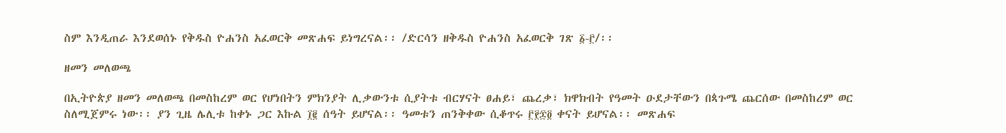ስም እንዲጠራ እንደወሰኑ የቅዱስ ዮሐንስ አፈወርቅ መጽሐፍ ይነግረናል፡፡ /ድርሳን ዘቅዱስ ዮሐንስ አፈወርቅ ገጽ ፩-፫/፡፡

ዘመን መለወጫ

በኢትዮጵያ ዘመን መለወጫ በመስከረም ወር የሆነበትን ምክንያት ሊቃውንቱ ሲያትቱ ብርሃናት ፀሐይ፣ ጨረቃ፣ ክዋክብት የዓመት ዑደታቸውን በጳጉሜ ጨርሰው በመስከረም ወር ስለሚጀምሩ ነው፡፡ ያን ጊዜ ሌሊቱ ከቀኑ ጋር እኩል ፲፪ ሰዓት ይሆናል፡፡ ዓመቱን ጠንቅቀው ሲቆጥሩ ፫፻፷፬ ቀናት ይሆናል፡፡ መጽሐፍ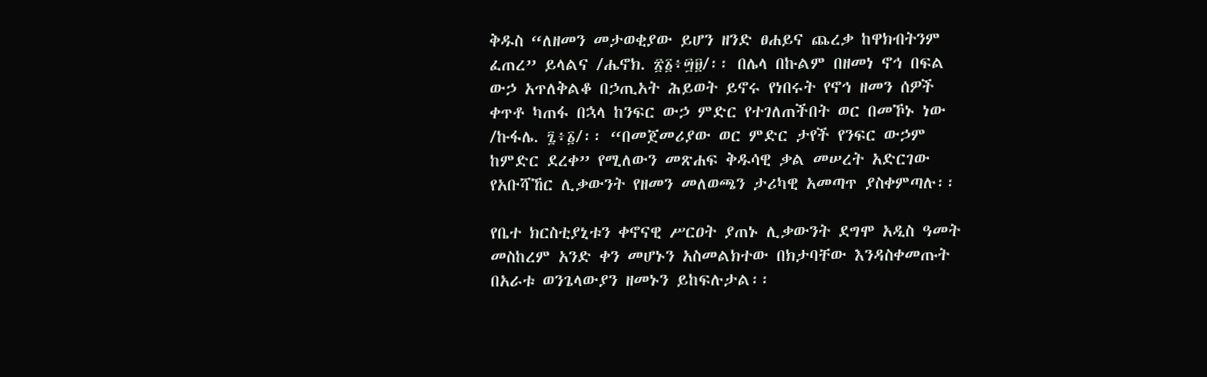ቅዱስ “ለዘመን መታወቂያው ይሆን ዘንድ ፀሐይና ጨረቃ ከዋክብትንም ፈጠረ” ይላልና /ሔኖክ. ፳፩፥፵፱/፡፡ በሌላ በኩልም በዘመነ ኖኅ በፍል ውኃ አጥለቅልቆ በኃጢአት ሕይወት ይኖሩ የነበሩት የኖኅ ዘመን ሰዎች ቀጥቶ ካጠፋ በኋላ ከንፍር ውኃ ምድር የተገለጠችበት ወር በመኾኑ ነው /ኩፋሌ. ፯፥፩/፡፡ “በመጀመሪያው ወር ምድር ታየች የንፍር ውኃም ከምድር ደረቀ” የሚለውን መጽሐፍ ቅዱሳዊ ቃል መሠረት አድርገው የአቡሻኸር ሊቃውንት የዘመን መለወጫን ታሪካዊ አመጣጥ ያስቀምጣሉ፡፡

የቤተ ክርስቲያኒቱን ቀኖናዊ ሥርዐት ያጠኑ ሊቃውንት ደግሞ አዲስ ዓመት መስከረም አንድ ቀን መሆኑን አስመልክተው በክታባቸው እንዳስቀመጡት በአራቱ ወንጌላውያን ዘመኑን ይከፍሉታል፡፡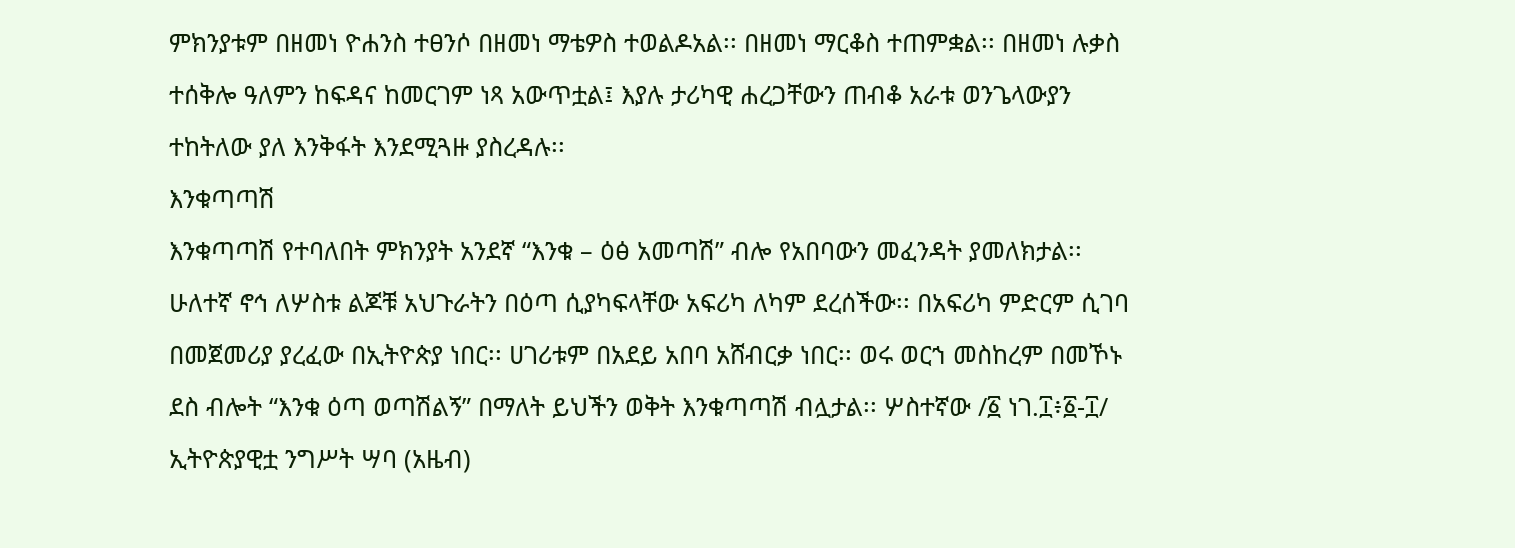ምክንያቱም በዘመነ ዮሐንስ ተፀንሶ በዘመነ ማቴዎስ ተወልዶአል፡፡ በዘመነ ማርቆስ ተጠምቋል፡፡ በዘመነ ሉቃስ ተሰቅሎ ዓለምን ከፍዳና ከመርገም ነጻ አውጥቷል፤ እያሉ ታሪካዊ ሐረጋቸውን ጠብቆ አራቱ ወንጌላውያን ተከትለው ያለ እንቅፋት እንደሚጓዙ ያስረዳሉ፡፡
እንቁጣጣሽ
እንቁጣጣሽ የተባለበት ምክንያት አንደኛ “እንቁ – ዕፅ አመጣሽ” ብሎ የአበባውን መፈንዳት ያመለክታል፡፡ ሁለተኛ ኖኅ ለሦስቱ ልጆቹ አህጉራትን በዕጣ ሲያካፍላቸው አፍሪካ ለካም ደረሰችው፡፡ በአፍሪካ ምድርም ሲገባ በመጀመሪያ ያረፈው በኢትዮጵያ ነበር፡፡ ሀገሪቱም በአደይ አበባ አሸብርቃ ነበር፡፡ ወሩ ወርኀ መስከረም በመኾኑ ደስ ብሎት “እንቁ ዕጣ ወጣሽልኝ” በማለት ይህችን ወቅት እንቁጣጣሽ ብሏታል፡፡ ሦስተኛው /፩ ነገ.፲፥፩-፲/ ኢትዮጵያዊቷ ንግሥት ሣባ (አዜብ)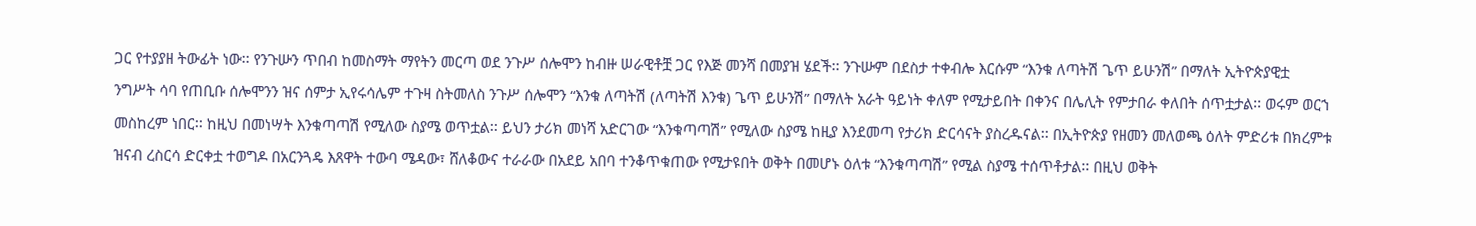ጋር የተያያዘ ትውፊት ነው፡፡ የንጉሡን ጥበብ ከመስማት ማየትን መርጣ ወደ ንጉሥ ሰሎሞን ከብዙ ሠራዊቶቿ ጋር የእጅ መንሻ በመያዝ ሄደች፡፡ ንጉሡም በደስታ ተቀብሎ እርሱም “እንቁ ለጣትሽ ጌጥ ይሁንሽ” በማለት ኢትዮጵያዊቷ ንግሥት ሳባ የጠቢቡ ሰሎሞንን ዝና ሰምታ ኢየሩሳሌም ተጉዛ ስትመለስ ንጉሥ ሰሎሞን “እንቁ ለጣትሽ (ለጣትሽ እንቁ) ጌጥ ይሁንሽ” በማለት አራት ዓይነት ቀለም የሚታይበት በቀንና በሌሊት የምታበራ ቀለበት ሰጥቷታል፡፡ ወሩም ወርኀ መስከረም ነበር፡፡ ከዚህ በመነሣት እንቁጣጣሽ የሚለው ስያሜ ወጥቷል፡፡ ይህን ታሪክ መነሻ አድርገው “እንቁጣጣሽ” የሚለው ስያሜ ከዚያ እንደመጣ የታሪክ ድርሳናት ያስረዱናል፡፡ በኢትዮጵያ የዘመን መለወጫ ዕለት ምድሪቱ በክረምቱ ዝናብ ረስርሳ ድርቀቷ ተወግዶ በአርንጓዴ እጸዋት ተውባ ሜዳው፣ ሸለቆውና ተራራው በአደይ አበባ ተንቆጥቁጠው የሚታዩበት ወቅት በመሆኑ ዕለቱ “እንቁጣጣሽ” የሚል ስያሜ ተሰጥቶታል፡፡ በዚህ ወቅት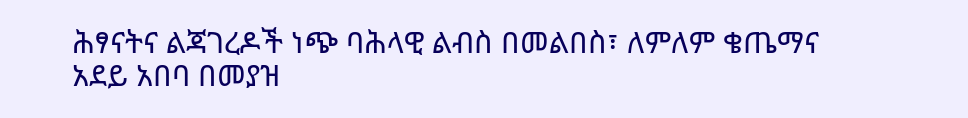ሕፃናትና ልጃገረዶች ነጭ ባሕላዊ ልብስ በመልበስ፣ ለምለም ቄጤማና አደይ አበባ በመያዝ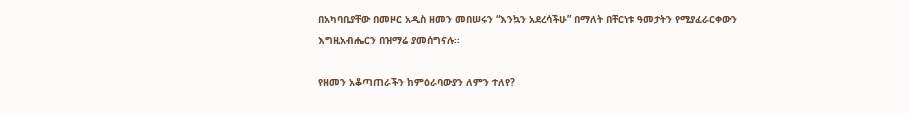በአካባቢያቸው በመዞር አዲስ ዘመን መበሠሩን “እንኳን አደረሳችሁ” በማለት በቸርነቱ ዓመታትን የሚያፈራርቀውን እግዚአብሔርን በዝማሬ ያመሰግናሉ፡፡

የዘመን አቆጣጠራችን ከምዕራባውያን ለምን ተለየ?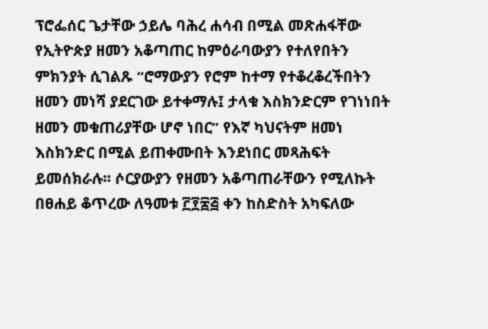ፕሮፌሰር ጌታቸው ኃይሌ ባሕረ ሐሳብ በሚል መጽሐፋቸው የኢትዮጵያ ዘመን አቆጣጠር ከምዕራባውያን የተለየበትን ምክንያት ሲገልጹ “ሮማውያን የሮም ከተማ የተቆረቆረችበትን ዘመን መነሻ ያደርገው ይተቀማሉ፤ ታላቁ እስክንድርም የገነነበት ዘመን መቁጠሪያቸው ሆኖ ነበር” የእኛ ካህናትም ዘመነ እስክንድር በሚል ይጠቀሙበት እንደነበር መጻሕፍት ይመሰክራሉ፡፡ ሶርያውያን የዘመን አቆጣጠራቸውን የሚለኩት በፀሐይ ቆጥረው ለዓመቱ ፫፻፷፭ ቀን ከስድስት አካፍለው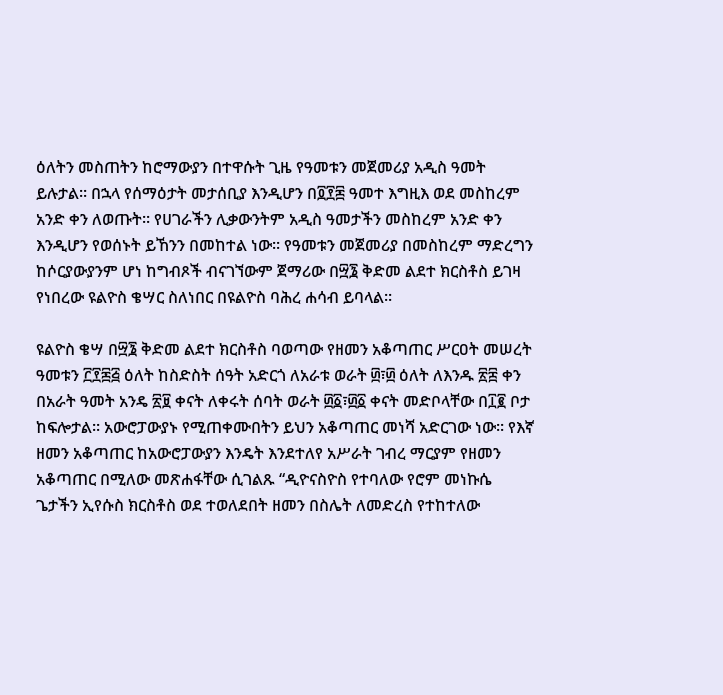ዕለትን መስጠትን ከሮማውያን በተዋሱት ጊዜ የዓመቱን መጀመሪያ አዲስ ዓመት ይሉታል፡፡ በኋላ የሰማዕታት መታሰቢያ እንዲሆን በ፬፻፷ ዓመተ እግዚእ ወደ መስከረም አንድ ቀን ለወጡት፡፡ የሀገራችን ሊቃውንትም አዲስ ዓመታችን መስከረም አንድ ቀን እንዲሆን የወሰኑት ይኸንን በመከተል ነው፡፡ የዓመቱን መጀመሪያ በመስከረም ማድረግን ከሶርያውያንም ሆነ ከግብጾች ብናገኘውም ጀማሪው በ፵፮ ቅድመ ልደተ ክርስቶስ ይገዛ የነበረው ዩልዮስ ቄሣር ስለነበር በዩልዮስ ባሕረ ሐሳብ ይባላል፡፡

ዩልዮስ ቄሣ በ፵፮ ቅድመ ልደተ ክርስቶስ ባወጣው የዘመን አቆጣጠር ሥርዐት መሠረት ዓመቱን ፫፻፷፭ ዕለት ከስድስት ሰዓት አድርጎ ለአራቱ ወራት ፴፣፴ ዕለት ለእንዱ ፳፰ ቀን በአራት ዓመት አንዴ ፳፱ ቀናት ለቀሩት ሰባት ወራት ፴፩፣፴፩ ቀናት መድቦላቸው በ፲፪ ቦታ ከፍሎታል፡፡ አውሮፓውያኑ የሚጠቀሙበትን ይህን አቆጣጠር መነሻ አድርገው ነው፡፡ የእኛ ዘመን አቆጣጠር ከአውሮፓውያን እንዴት እንደተለየ አሥራት ገብረ ማርያም የዘመን አቆጣጠር በሚለው መጽሐፋቸው ሲገልጹ “ዲዮናስዮስ የተባለው የሮም መነኩሴ ጌታችን ኢየሱስ ክርስቶስ ወደ ተወለደበት ዘመን በስሌት ለመድረስ የተከተለው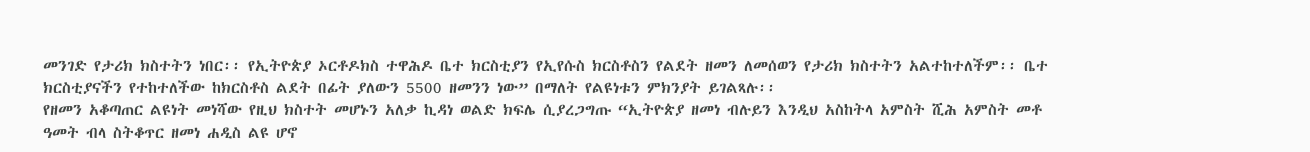መንገድ የታሪክ ክስተትን ነበር፡፡ የኢትዮጵያ ኦርቶዶክስ ተዋሕዶ ቤተ ክርስቲያን የኢየሱስ ክርስቶስን የልደት ዘመን ለመሰወን የታሪክ ክስተትን አልተከተለችም፡፡ ቤተ ክርስቲያናችን የተከተለችው ከክርስቶስ ልደት በፊት ያለውን 5500 ዘመንን ነው” በማለት የልዩነቱን ምክንያት ይገልጻሉ፡፡
የዘመን አቆጣጠር ልዩነት መነሻው የዚህ ክስተት መሆኑን አለቃ ኪዳነ ወልድ ክፍሌ ሲያረጋግጡ “ኢትዮጵያ ዘመነ ብሉይን እንዲህ አስከትላ አምስት ሺሕ አምስት መቶ ዓመት ብላ ስትቆጥር ዘመነ ሐዲስ ልዩ ሆኖ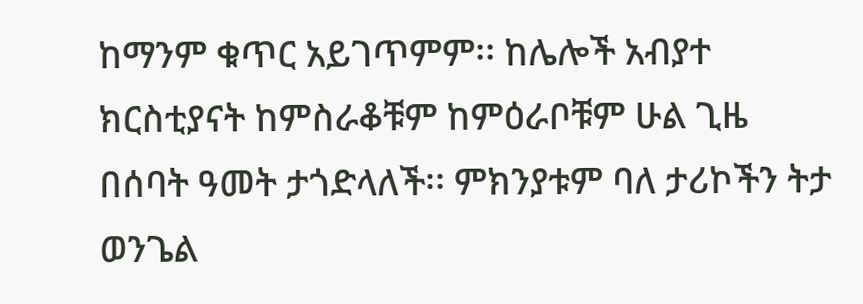ከማንም ቁጥር አይገጥምም፡፡ ከሌሎች አብያተ ክርስቲያናት ከምስራቆቹም ከምዕራቦቹም ሁል ጊዜ በሰባት ዓመት ታጎድላለች፡፡ ምክንያቱም ባለ ታሪኮችን ትታ ወንጌል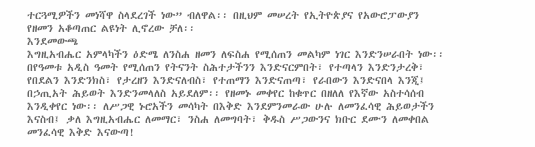ተርጓሚዎችን መነሻዋ ስላደረገች ነው” ብለዋል፡፡ በዚህም መሠረት የኢትዮጵያና የአውሮፓውያን የዘመን አቆጣጠር ልዩነት ሊኖረው ቻለ፡፡
እንደመውጫ
እግዚአብሔር አምላካችን ዕድሜ ለንስሐ ዘመን ለፍስሐ የሚሰጠን መልካም ነገር እንድንሠራበት ነው፡፡ በየዓመቱ አዲስ ዓመት የሚሰጠን የትናንት ስሕተታችንን እንድናርምበት፣ የተጣላን እንድንታረቅ፣ የበደልን እንድንክስ፣ የታረዘን እንድናለብስ፣ የተጠማን እንድናጠጣ፣ የራበውን እንድናበላ እንጂ፤ በኃጢአት ሕይወት እንድንመላለስ አይደለም፡፡ የዘመኑ መቀየር ከቁጥር በዘለለ የእኛው አስተሳሰብ እንዲቀየር ነው፡፡ ለሥጋዊ ኑሮአችን መሳካት በእቅድ እንደምንመራው ሁሉ ለመንፈሳዊ ሕይወታችን እናስብ፤ ቃለ እግዚአብሔር ለመማር፣ ንስሐ ለመግባት፣ ቅዱስ ሥጋውንና ክቡር ደሙን ለመቀበል መንፈሳዊ እቅድ እናውጣ!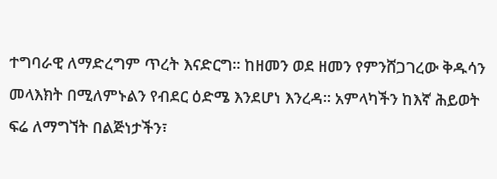ተግባራዊ ለማድረግም ጥረት እናድርግ፡፡ ከዘመን ወደ ዘመን የምንሸጋገረው ቅዱሳን መላእክት በሚለምኑልን የብደር ዕድሜ እንደሆነ እንረዳ፡፡ አምላካችን ከእኛ ሕይወት ፍሬ ለማግኘት በልጅነታችን፣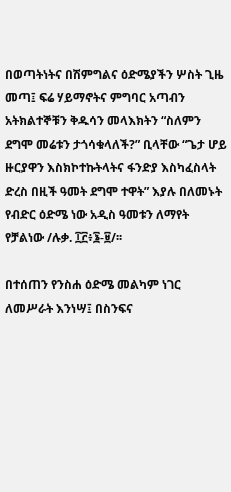በወጣትነትና በሽምግልና ዕድሜያችን ሦስት ጊዜ መጣ፤ ፍሬ ሃይማኖትና ምግባር አጣብን አትክልተኞቹን ቅዱሳን መላእክትን “ስለምን ደግሞ መሬቱን ታጎሳቁላለች?” ቢላቸው “ጌታ ሆይ ዙርያዋን እስክኮተኩትላትና ፋንድያ እስካፈስላት ድረስ በዚች ዓመት ደግሞ ተዋት” እያሉ በለመኑት የብድር ዕድሜ ነው አዲስ ዓመቱን ለማየት የቻልነው /ሉቃ. ፲፫፥፮-፱/፡፡

በተሰጠን የንስሐ ዕድሜ መልካም ነገር ለመሥራት እንነሣ፤ በስንፍና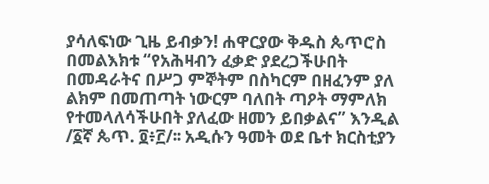ያሳለፍነው ጊዜ ይብቃን! ሐዋርያው ቅዱስ ጴጥሮስ በመልእክቱ “የአሕዛብን ፈቃድ ያደረጋችሁበት በመዳራትና በሥጋ ምኞትም በስካርም በዘፈንም ያለ ልክም በመጠጣት ነውርም ባለበት ጣዖት ማምለክ የተመላለሳችሁበት ያለፈው ዘመን ይበቃልና” እንዲል /፩ኛ ጴጥ. ፬፥፫/፡፡ አዲሱን ዓመት ወደ ቤተ ክርስቲያን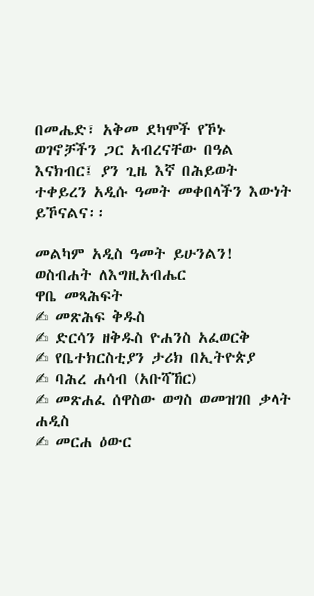በመሔድ፣ አቅመ ደካሞች የኾኑ ወገኖቻችን ጋር አብረናቸው በዓል እናክብር፤ ያን ጊዜ እኛ በሕይወት ተቀይረን አዲሱ ዓመት መቀበላችን እውነት ይኾናልና፡፡

መልካም አዲስ ዓመት ይሁንልን!
ወስብሐት ለእግዚአብሔር
ዋቤ መጻሕፍት
✍ መጽሕፍ ቅዱስ
✍ ድርሳን ዘቅዱስ ዮሐንስ አፈወርቅ
✍ የቤተክርስቲያን ታሪክ በኢትዮጵያ
✍ ባሕረ ሐሳብ (አቡሻኸር)
✍ መጽሐፈ ሰዋስው ወግስ ወመዝገበ ቃላት ሐዲስ
✍ መርሐ ዕውር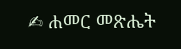✍ ሐመር መጽሔት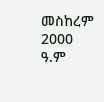መስከረም 2000 ዓ.ም